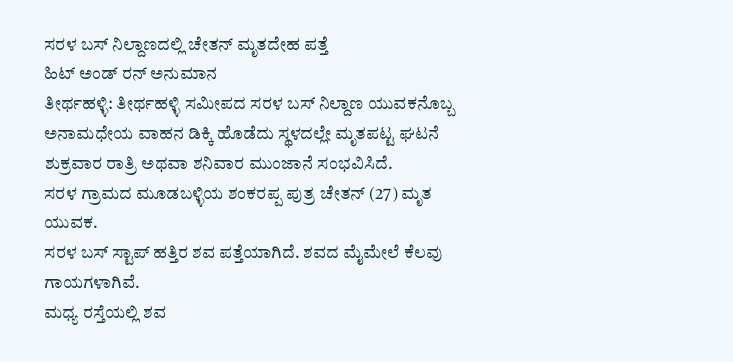ಸರಳ ಬಸ್ ನಿಲ್ದಾಣದಲ್ಲಿ ಚೇತನ್ ಮೃತದೇಹ ಪತ್ತೆ
ಹಿಟ್ ಅಂಡ್ ರನ್ ಅನುಮಾನ
ತೀರ್ಥಹಳ್ಳಿ: ತೀರ್ಥಹಳ್ಳಿ ಸಮೀಪದ ಸರಳ ಬಸ್ ನಿಲ್ದಾಣ ಯುವಕನೊಬ್ಬ ಅನಾಮಧೇಯ ವಾಹನ ಡಿಕ್ಕಿ ಹೊಡೆದು ಸ್ಥಳದಲ್ಲೇ ಮೃತಪಟ್ಟ ಘಟನೆ ಶುಕ್ರವಾರ ರಾತ್ರಿ ಅಥವಾ ಶನಿವಾರ ಮುಂಜಾನೆ ಸಂಭವಿಸಿದೆ.
ಸರಳ ಗ್ರಾಮದ ಮೂಡಬಳ್ಳಿಯ ಶಂಕರಪ್ಪ ಪುತ್ರ ಚೇತನ್ (27) ಮೃತ ಯುವಕ.
ಸರಳ ಬಸ್ ಸ್ಟಾಪ್ ಹತ್ತಿರ ಶವ ಪತ್ತೆಯಾಗಿದೆ. ಶವದ ಮೈಮೇಲೆ ಕೆಲವು ಗಾಯಗಳಾಗಿವೆ.
ಮಧ್ಯ ರಸ್ತೆಯಲ್ಲಿ ಶವ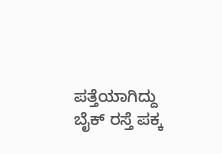ಪತ್ತೆಯಾಗಿದ್ದು ಬೈಕ್ ರಸ್ತೆ ಪಕ್ಕ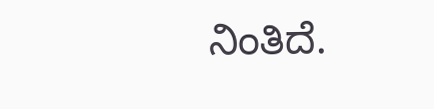ನಿಂತಿದೆ.